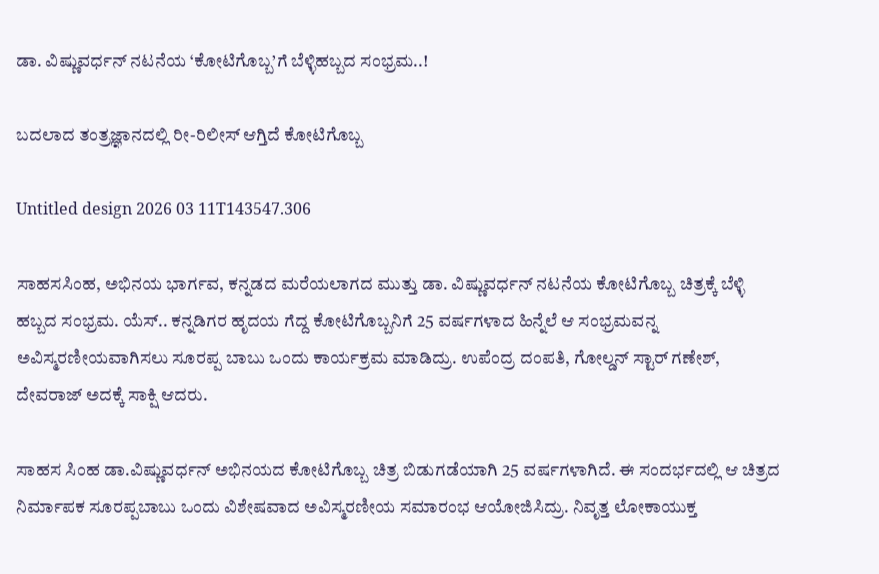ಡಾ. ವಿಷ್ಣುವರ್ಧನ್ ನಟನೆಯ ‘ಕೋಟಿಗೊಬ್ಬ’ಗೆ ಬೆಳ್ಳಿಹಬ್ಬದ ಸಂಭ್ರಮ..!

ಬದಲಾದ ತಂತ್ರಜ್ಞಾನದಲ್ಲಿ ರೀ-ರಿಲೀಸ್ ಆಗ್ತಿದೆ ಕೋಟಿಗೊಬ್ಬ

Untitled design 2026 03 11T143547.306

ಸಾಹಸಸಿಂಹ, ಅಭಿನಯ ಭಾರ್ಗವ, ಕನ್ನಡದ ಮರೆಯಲಾಗದ ಮುತ್ತು ಡಾ. ವಿಷ್ಣುವರ್ಧನ್ ನಟನೆಯ ಕೋಟಿಗೊಬ್ಬ ಚಿತ್ರಕ್ಕೆ ಬೆಳ್ಳಿ ಹಬ್ಬದ ಸಂಭ್ರಮ. ಯೆಸ್.. ಕನ್ನಡಿಗರ ಹೃದಯ ಗೆದ್ದ ಕೋಟಿಗೊಬ್ಬನಿಗೆ 25 ವರ್ಷಗಳಾದ ಹಿನ್ನೆಲೆ ಆ ಸಂಭ್ರಮವನ್ನ ಅವಿಸ್ಮರಣೀಯವಾಗಿಸಲು ಸೂರಪ್ಪ ಬಾಬು ಒಂದು ಕಾರ್ಯಕ್ರಮ ಮಾಡಿದ್ರು. ಉಪೆಂದ್ರ ದಂಪತಿ, ಗೋಲ್ಡನ್ ಸ್ಟಾರ್ ಗಣೇಶ್, ದೇವರಾಜ್ ಅದಕ್ಕೆ ಸಾಕ್ಷಿ ಆದರು.

ಸಾಹಸ ಸಿಂಹ ಡಾ.ವಿಷ್ಣುವರ್ಧನ್ ಅಭಿನಯದ ಕೋಟಿಗೊಬ್ಬ ಚಿತ್ರ ಬಿಡುಗಡೆಯಾಗಿ 25 ವರ್ಷಗಳಾಗಿದೆ. ಈ ಸಂದರ್ಭದಲ್ಲಿ ಆ ಚಿತ್ರದ ನಿರ್ಮಾಪಕ ಸೂರಪ್ಪಬಾಬು ಒಂದು ವಿಶೇಷವಾದ ಅವಿಸ್ಮರಣೀಯ ಸಮಾರಂಭ ಆಯೋಜಿಸಿದ್ರು. ನಿವೃತ್ತ ಲೋಕಾಯುಕ್ತ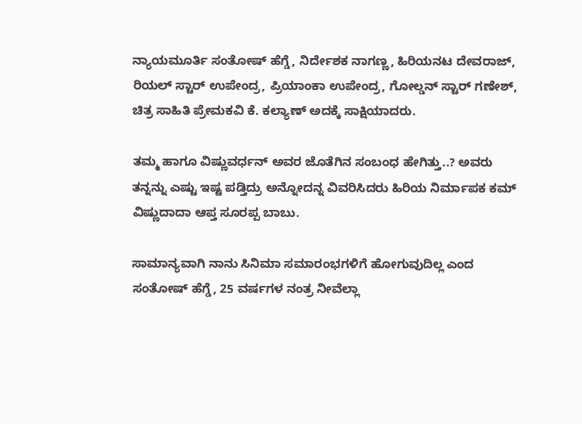ನ್ಯಾಯಮೂರ್ತಿ ಸಂತೋಷ್ ಹೆಗ್ಡೆ, ನಿರ್ದೇಶಕ ನಾಗಣ್ಣ, ಹಿರಿಯನಟ ದೇವರಾಜ್, ರಿಯಲ್ ಸ್ಟಾರ್ ಉಪೇಂದ್ರ, ಪ್ರಿಯಾಂಕಾ ಉಪೇಂದ್ರ, ಗೋಲ್ಡನ್ ಸ್ಟಾರ್ ಗಣೇಶ್, ಚಿತ್ರ ಸಾಹಿತಿ ಪ್ರೇಮಕವಿ ಕೆ. ಕಲ್ಯಾಣ್ ಅದಕ್ಕೆ ಸಾಕ್ಷಿಯಾದರು.

ತಮ್ಮ ಹಾಗೂ ವಿಷ್ಣುವರ್ಧನ್ ಅವರ ಜೊತೆಗಿನ ಸಂಬಂಧ ಹೇಗಿತ್ತು..? ಅವರು ತನ್ನನ್ನು ಎಷ್ಟು ಇಷ್ಟ ಪಡ್ತಿದ್ರು ಅನ್ನೋದನ್ನ ವಿವರಿಸಿದರು ಹಿರಿಯ ನಿರ್ಮಾಪಕ ಕಮ್ ವಿಷ್ಣುದಾದಾ ಆಪ್ತ ಸೂರಪ್ಪ ಬಾಬು.

ಸಾಮಾನ್ಯವಾಗಿ ನಾನು ಸಿನಿಮಾ ಸಮಾರಂಭಗಳಿಗೆ ಹೋಗುವುದಿಲ್ಲ ಎಂದ ಸಂತೋಷ್ ಹೆಗ್ಡೆ, 25 ವರ್ಷಗಳ ನಂತ್ರ ನೀವೆಲ್ಲಾ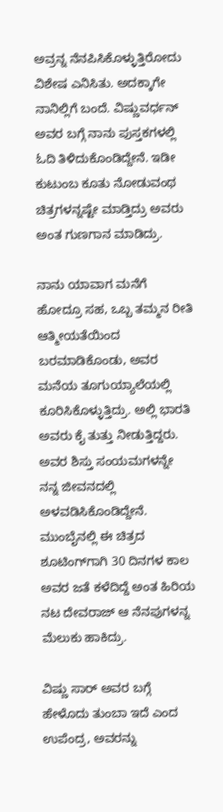ಅವ್ರನ್ನ ನೆನಪಿಸಿಕೊಳ್ಳುತ್ತಿರೋದು ವಿಶೇಷ ಎನಿಸಿತು. ಅದಕ್ಕಾಗೇ ನಾನಿಲ್ಲಿಗೆ ಬಂದೆ. ವಿಷ್ಣುವರ್ಧನ್ ಅವರ ಬಗ್ಗೆ ನಾನು ಪುಸ್ತಕಗಳಲ್ಲಿ ಓದಿ ತಿಳಿದುಕೊಂಡಿದ್ದೇನೆ. ಇಡೀ ಕುಟುಂಬ ಕೂತು ನೋಡುವಂಥ ಚಿತ್ರಗಳನ್ನಷ್ಟೇ ಮಾಡ್ತಿದ್ರು ಅವರು ಅಂತ ಗುಣಗಾನ ಮಾಡಿದ್ರು.

ನಾನು ಯಾವಾಗ ಮನೆಗೆ ಹೋದ್ರೂ ಸಹ, ಒಬ್ಬ ತಮ್ಮನ ರೀತಿ ಆತ್ಮೀಯತೆಯಿಂದ ಬರಮಾಡಿಕೊಂಡು, ಅವರ ಮನೆಯ ತೂಗುಯ್ಯಾಲೆಯಲ್ಲಿ ಕೂರಿಸಿಕೊಳ್ಳುತ್ತಿದ್ರು. ಅಲ್ಲಿ ಭಾರತಿ ಅವರು ಕೈ ತುತ್ತು ನೀಡುತ್ತಿದ್ದರು. ಅವರ ಶಿಸ್ತು ಸಂಯಮಗಳನ್ನೇ ನನ್ನ ಜೀವನದಲ್ಲಿ ಅಳವಡಿಸಿಕೊಂಡಿದ್ದೇನೆ. ಮುಂಬೈನಲ್ಲಿ ಈ ಚಿತ್ರದ ಶೂಟಿಂಗ್‌‌ಗಾಗಿ 30 ದಿನಗಳ‌ ಕಾಲ ಅವರ ಜತೆ ಕಳೆದಿದ್ದೆ ಅಂತ ಹಿರಿಯ ನಟ ದೇವರಾಜ್ ಆ ನೆನಪುಗಳನ್ನ ಮೆಲುಕು ಹಾಕಿದ್ರು.

ವಿಷ್ಣು ಸಾರ್ ಅವರ ಬಗ್ಗೆ ಹೇಳೊದು ತುಂಬಾ ಇದೆ ಎಂದ ಉಪೆಂದ್ರ, ಅವರನ್ನು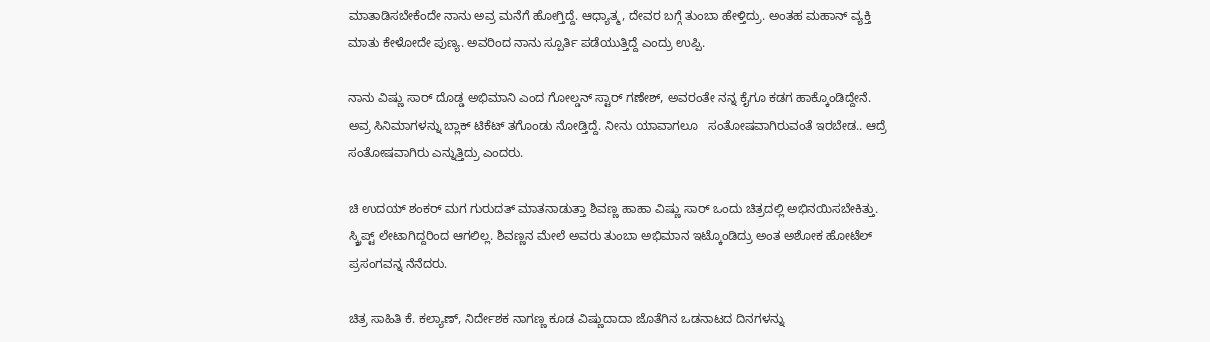ಮಾತಾಡಿಸಬೇಕೆಂದೇ ನಾನು ಅವ್ರ ಮನೆಗೆ ಹೋಗ್ತಿದ್ದೆ. ಆಧ್ಯಾತ್ಮ, ದೇವರ ಬಗ್ಗೆ ತುಂಬಾ ಹೇಳ್ತಿದ್ರು. ಅಂತಹ ಮಹಾನ್ ವ್ಯಕ್ತಿ ಮಾತು ಕೇಳೋದೇ ಪುಣ್ಯ. ಅವರಿಂದ ನಾನು ಸ್ಪೂರ್ತಿ ಪಡೆಯುತ್ತಿದ್ದೆ ಎಂದ್ರು ಉಪ್ಪಿ.

ನಾನು ವಿಷ್ಣು ಸಾರ್ ದೊಡ್ಡ ಅಭಿಮಾನಿ ಎಂದ ಗೋಲ್ಡನ್ ಸ್ಟಾರ್ ಗಣೇಶ್, ಅವರಂತೇ ನನ್ನ ಕೈಗೂ ಕಡಗ ಹಾಕ್ಕೊಂಡಿದ್ದೇನೆ. ಅವ್ರ ಸಿನಿಮಾಗಳನ್ನು ಬ್ಲಾಕ್ ಟಿಕೆಟ್ ತಗೊಂಡು ನೋಡ್ತಿದ್ದೆ. ನೀನು ಯಾವಾಗಲೂ   ಸಂತೋಷವಾಗಿರುವಂತೆ ಇರಬೇಡ.. ಆದ್ರೆ ಸಂತೋಷವಾಗಿರು ಎನ್ನುತ್ತಿದ್ರು ಎಂದರು.

ಚಿ ಉದಯ್ ಶಂಕರ್ ಮಗ ಗುರುದತ್ ಮಾತನಾಡುತ್ತಾ ಶಿವಣ್ಣ ಹಾಹಾ ವಿಷ್ಣು ಸಾರ್ ಒಂದು ಚಿತ್ರದಲ್ಲಿ ಅಭಿನಯಿಸಬೇಕಿತ್ತು. ಸ್ಕ್ರಿಪ್ಟ್ ಲೇಟಾಗಿದ್ದರಿಂದ ಆಗಲಿಲ್ಲ. ಶಿವಣ್ಣನ ಮೇಲೆ ಅವರು ತುಂಬಾ ಅಭಿಮಾನ ಇಟ್ಕೊಂಡಿದ್ರು ಅಂತ ಅಶೋಕ ಹೋಟೆಲ್ ಪ್ರಸಂಗವನ್ನ ನೆನೆದರು.

ಚಿತ್ರ ಸಾಹಿತಿ ಕೆ. ಕಲ್ಯಾಣ್, ನಿರ್ದೇಶಕ ನಾಗಣ್ಣ ಕೂಡ ವಿಷ್ಣುದಾದಾ ಜೊತೆಗಿನ ಒಡನಾಟದ ದಿನಗಳನ್ನು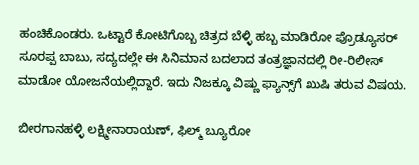ಹಂಚಿಕೊಂಡರು. ಒಟ್ಟಾರೆ ಕೋಟಿಗೊಬ್ಬ ಚಿತ್ರದ ಬೆಳ್ಳಿ ಹಬ್ಬ ಮಾಡಿರೋ ಪ್ರೊಡ್ಯೂಸರ್ ಸೂರಪ್ಪ ಬಾಬು, ಸದ್ಯದಲ್ಲೇ ಈ ಸಿನಿಮಾನ ಬದಲಾದ ತಂತ್ರಜ್ಞಾನದಲ್ಲಿ ರೀ-ರಿಲೀಸ್ ಮಾಡೋ ಯೋಜನೆಯಲ್ಲಿದ್ದಾರೆ. ಇದು ನಿಜಕ್ಕೂ ವಿಷ್ಣು ಫ್ಯಾನ್ಸ್‌ಗೆ ಖುಷಿ ತರುವ ವಿಷಯ.

ಬೀರಗಾನಹಳ್ಳಿ ಲಕ್ಷ್ಮೀನಾರಾಯಣ್, ಫಿಲ್ಮ್ ಬ್ಯೂರೋ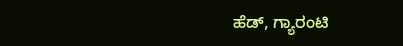ಹೆಡ್, ಗ್ಯಾರಂಟಿ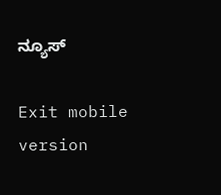ನ್ಯೂಸ್

Exit mobile version